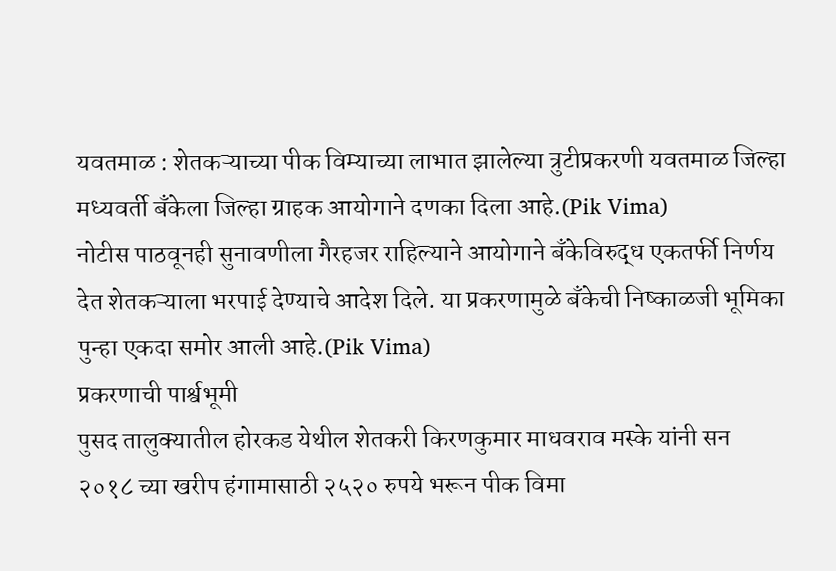यवतमाळ : शेतकऱ्याच्या पीक विम्याच्या लाभात झालेल्या त्रुटीप्रकरणी यवतमाळ जिल्हा मध्यवर्ती बँकेला जिल्हा ग्राहक आयोगाने दणका दिला आहे.(Pik Vima)
नोटीस पाठवूनही सुनावणीला गैरहजर राहिल्याने आयोगाने बँकेविरुद्ध एकतर्फी निर्णय देत शेतकऱ्याला भरपाई देण्याचे आदेश दिले. या प्रकरणामुळे बँकेची निष्काळजी भूमिका पुन्हा एकदा समोर आली आहे.(Pik Vima)
प्रकरणाची पार्श्वभूमी
पुसद तालुक्यातील होरकड येथील शेतकरी किरणकुमार माधवराव मस्के यांनी सन २०१८ च्या खरीप हंगामासाठी २५२० रुपये भरून पीक विमा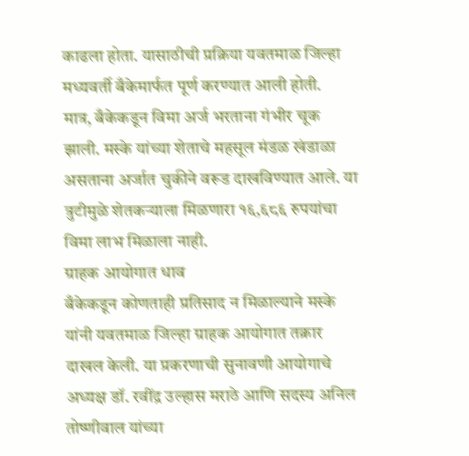काढला होता. यासाठीची प्रक्रिया यवतमाळ जिल्हा मध्यवर्ती बँकेमार्फत पूर्ण करण्यात आली होती.
मात्र, बँकेकडून विमा अर्ज भरताना गंभीर चूक झाली. मस्के यांच्या शेताचे महसूल मंडळ खंडाळा असताना अर्जात चुकीने वरूड दाखविण्यात आले. या त्रुटीमुळे शेतकऱ्याला मिळणारा १६,६८६ रुपयांचा विमा लाभ मिळाला नाही.
ग्राहक आयोगात धाव
बँकेकडून कोणताही प्रतिसाद न मिळाल्याने मस्के यांनी यवतमाळ जिल्हा ग्राहक आयोगात तक्रार दाखल केली. या प्रकरणाची सुनावणी आयोगाचे अध्यक्ष डॉ. रवींद्र उल्हास मराठे आणि सदस्य अनिल तोष्णीवाल यांच्या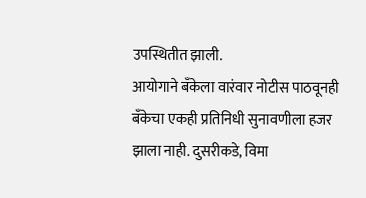उपस्थितीत झाली.
आयोगाने बँकेला वारंवार नोटीस पाठवूनही बँकेचा एकही प्रतिनिधी सुनावणीला हजर झाला नाही. दुसरीकडे, विमा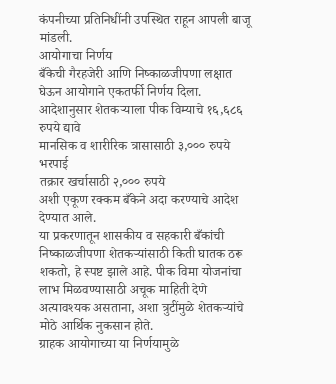कंपनीच्या प्रतिनिधींनी उपस्थित राहून आपली बाजू मांडली.
आयोगाचा निर्णय
बँकेची गैरहजेरी आणि निष्काळजीपणा लक्षात घेऊन आयोगाने एकतर्फी निर्णय दिला.
आदेशानुसार शेतकऱ्याला पीक विम्याचे १६,६८६ रुपये द्यावे
मानसिक व शारीरिक त्रासासाठी ३,००० रुपये भरपाई
तक्रार खर्चासाठी २,००० रुपये
अशी एकूण रक्कम बँकेने अदा करण्याचे आदेश देण्यात आले.
या प्रकरणातून शासकीय व सहकारी बँकांची निष्काळजीपणा शेतकऱ्यांसाठी किती घातक ठरू शकतो, हे स्पष्ट झाले आहे. पीक विमा योजनांचा लाभ मिळवण्यासाठी अचूक माहिती देणे अत्यावश्यक असताना, अशा त्रुटींमुळे शेतकऱ्यांचे मोठे आर्थिक नुकसान होते.
ग्राहक आयोगाच्या या निर्णयामुळे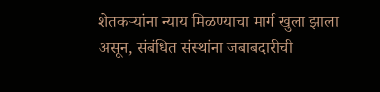शेतकऱ्यांना न्याय मिळण्याचा मार्ग खुला झाला असून, संबंधित संस्थांना जबाबदारीची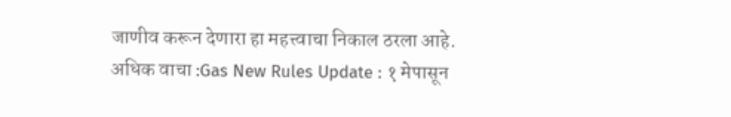जाणीव करून देणारा हा महत्त्वाचा निकाल ठरला आहे.
अधिक वाचा :Gas New Rules Update : १ मेपासून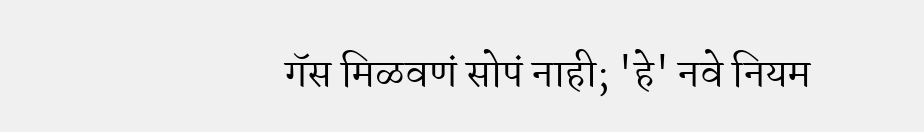गॅस मिळवणं सोपं नाही; 'हे' नवे नियम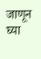जाणून घ्या